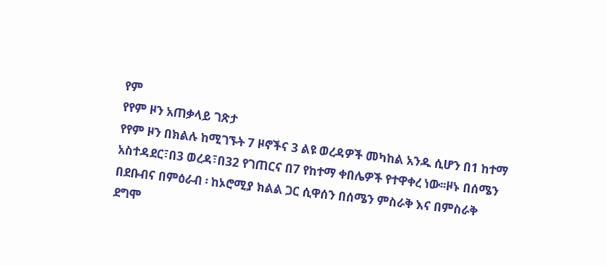የም
የየም ዞን አጠቃላይ ገጽታ
የየም ዞን በክልሉ ከሚገኙት 7 ዞኖችና 3 ልዩ ወረዳዎች መካከል አንዱ ሲሆን በ1 ከተማ አስተዳደር፣በ3 ወረዳ፣በ32 የገጠርና በ7 የከተማ ቀበሌዎች የተዋቀረ ነው፡፡ዞኑ በሰሜን በደቡብና በምዕራብ ፡ ከኦሮሚያ ክልል ጋር ሲዋሰን በሰሜን ምስራቅ እና በምስራቅ ደግሞ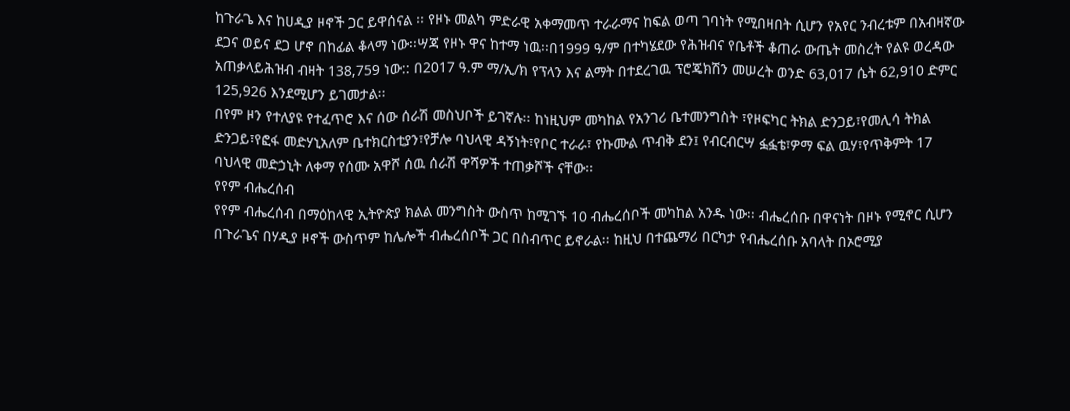ከጉራጌ እና ከሀዲያ ዞኖች ጋር ይዋሰናል ፡፡ የዞኑ መልካ ምድራዊ አቀማመጥ ተራራማና ከፍል ወጣ ገባነት የሚበዛበት ሲሆን የአየር ንብረቱም በአብዛኛው ደጋና ወይና ደጋ ሆኖ በከፊል ቆላማ ነው፡፡ሣጃ የዞኑ ዋና ከተማ ነዉ፡፡በ1999 ዓ/ም በተካሄደው የሕዝብና የቤቶች ቆጠራ ውጤት መስረት የልዩ ወረዳው አጠቃላይሕዝብ ብዛት 138,759 ነው:: በ2017 ዓ.ም ማ/ኢ/ክ የፕላን እና ልማት በተደረገዉ ፕሮጄክሽን መሠረት ወንድ 63,017 ሴት 62,910 ድምር 125,926 እንደሚሆን ይገመታል፡፡
በየም ዞን የተለያዩ የተፈጥሮ እና ሰው ሰራሽ መስህቦች ይገኛሉ፡፡ ከነዚህም መካከል የአንገሪ ቤተመንግስት ፣የዞፍካር ትክል ድንጋይ፣የመሊሳ ትክል ድንጋይ፣የፎፋ መድሃኒአለም ቤተክርስቲያን፣የቻሎ ባህላዊ ዳኝነት፣የቦር ተራራ፣ የኩሙል ጥብቅ ደን፤ የብርብርሣ ፏፏቴ፣ዎማ ፍል ዉሃ፣የጥቅምት 17 ባህላዊ መድኃኒት ለቀማ የሰሙ አዋሾ ሰዉ ሰራሽ ዋሻዎች ተጠቃሾች ናቸው፡፡
የየም ብሔረሰብ
የየም ብሔረሰብ በማዕከላዊ ኢትዮጵያ ክልል መንግስት ውስጥ ከሚገኙ 10 ብሔረሰቦች መካከል አንዱ ነው፡፡ ብሔረሰቡ በዋናነት በዞኑ የሚኖር ሲሆን በጉራጌና በሃዲያ ዞኖች ውስጥም ከሌሎች ብሔረሰቦች ጋር በስብጥር ይኖራል፡፡ ከዚህ በተጨማሪ በርካታ የብሔረሰቡ አባላት በኦሮሚያ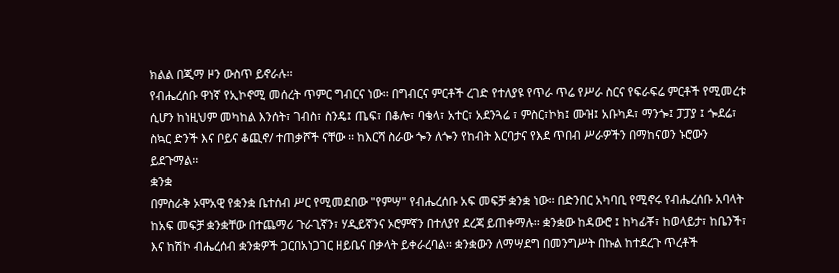ክልል በጂማ ዞን ውስጥ ይኖራሉ፡፡
የብሔረሰቡ ዋነኛ የኢኮኖሚ መሰረት ጥምር ግብርና ነው፡፡ በግብርና ምርቶች ረገድ የተለያዩ የጥራ ጥሬ የሥራ ስርና የፍራፍሬ ምርቶች የሚመረቱ ሲሆን ከነዚህም መካከል እንሰት፣ ገብስ፣ ስንዴ፤ ጤፍ፣ በቆሎ፣ ባቄላ፣ አተር፣ አደንጓሬ ፣ ምስር፣ኮክ፤ ሙዝ፤ አቡካዶ፣ ማንጐ፤ ፓፓያ ፤ ጐደሬ፣ ስኳር ድንች እና ቦይና ቆጪኖ/ ተጠቃሾች ናቸው ፡፡ ከእርሻ ስራው ጐን ለጐን የከብት እርባታና የእደ ጥበብ ሥራዎችን በማከናወን ኑሮውን ይደጉማል፡፡
ቋንቋ
በምስራቅ ኦሞአዊ የቋንቋ ቤተሰብ ሥር የሚመደበው "የምሣ" የብሔረሰቡ አፍ መፍቻ ቋንቋ ነው፡፡ በድንበር አካባቢ የሚኖሩ የብሔረሰቡ አባላት ከአፍ መፍቻ ቋንቋቸው በተጨማሪ ጉራጊኛን፣ ሃዲይኛንና ኦሮምኛን በተለያየ ደረጃ ይጠቀማሉ፡፡ ቋንቋው ከዳውሮ ፤ ከካፊቾ፣ ከወላይታ፣ ከቤንች፣ እና ከሽኮ ብሔረሰብ ቋንቋዎች ጋርበአነጋገር ዘይቤና በቃላት ይቀራረባል፡፡ ቋንቋውን ለማሣደግ በመንግሥት በኩል ከተደረጉ ጥረቶች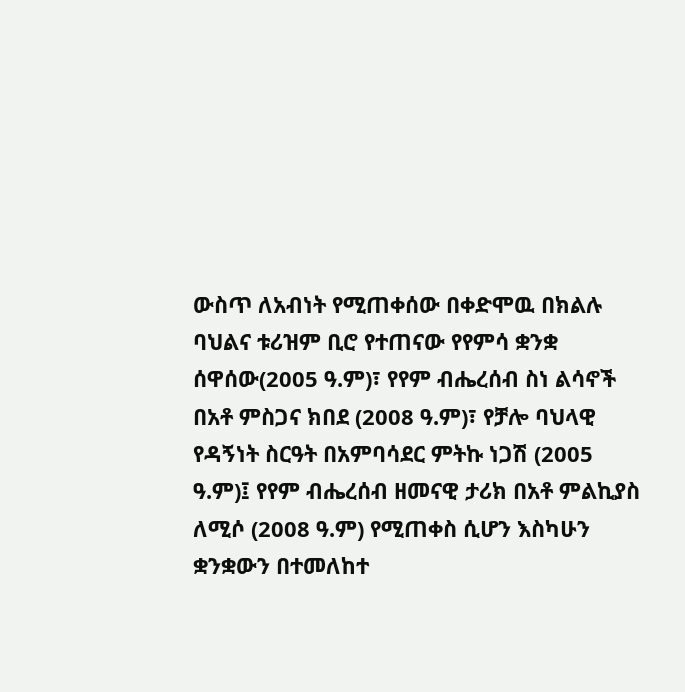ውስጥ ለአብነት የሚጠቀሰው በቀድሞዉ በክልሉ ባህልና ቱሪዝም ቢሮ የተጠናው የየምሳ ቋንቋ ሰዋሰው(2005 ዓ.ም)፣ የየም ብሔረሰብ ስነ ልሳኖች በአቶ ምስጋና ክበደ (2008 ዓ.ም)፣ የቻሎ ባህላዊ የዳኝነት ስርዓት በአምባሳደር ምትኩ ነጋሽ (2005 ዓ.ም)፤ የየም ብሔረሰብ ዘመናዊ ታሪክ በአቶ ምልኪያስ ለሚሶ (2008 ዓ.ም) የሚጠቀስ ሲሆን እስካሁን ቋንቋውን በተመለከተ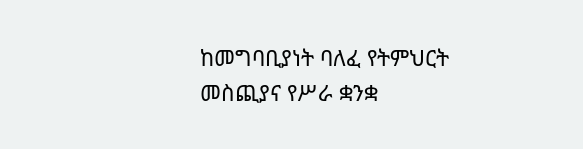ከመግባቢያነት ባለፈ የትምህርት መስጪያና የሥራ ቋንቋ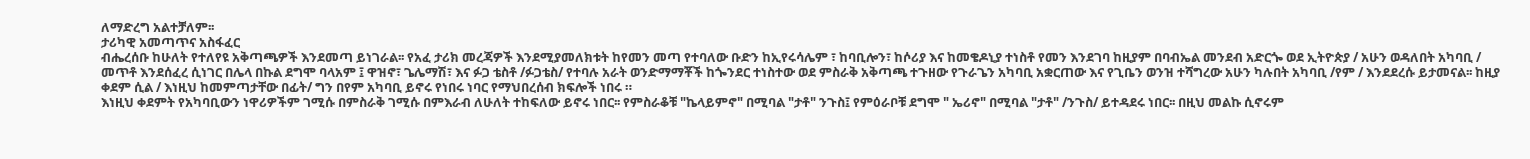ለማድረግ አልተቻለም፡፡
ታሪካዊ አመጣጥና አስፋፈር
ብሔረሰቡ ከሁለት የተለየዩ አቅጣጫዎች እንደመጣ ይነገራል፡፡ የአፈ ታሪክ መረጃዎች እንደሚያመለክቱት ከየመን መጣ የተባለው ቡድን ከኢየሩሳሌም ፣ ከባቢሎን፣ ከሶሪያ እና ከመቄዶኒያ ተነስቶ የመን እንደገባ ከዚያም በባብኤል መንደብ አድርጐ ወደ ኢትዮጵያ / አሁን ወዳለበት አካባቢ / መጥቶ እንደሰፈረ ሲነገር በሌላ በኩል ደግሞ ባላአም ፤ ዋዝኖ፣ ጌሌማሽ፣ እና ፉጋ ቴስቶ /ፉጋቴስ/ የተባሉ አራት ወንድማማቾች ከጐንደር ተነስተው ወደ ምስራቅ አቅጣጫ ተጉዘው የጉራጌን አካባቢ አቋርጠው እና የጊቤን ወንዝ ተሻግረው አሁን ካሉበት አካባቢ /የም / እንደደረሱ ይታመናል፡፡ ከዚያ ቀደም ሲል / እነዚህ ከመምጣታቸው በፊት/ ግን በየም አካባቢ ይኖሩ የነበሩ ነባር የማህበረሰብ ክፍሎች ነበሩ ።
እነዚህ ቀደምት የአካባቢውን ነዋሪዎችም ገሚሱ በምስራቅ ገሚሱ በምእራብ ለሁለት ተከፍለው ይኖሩ ነበር፡፡ የምስራቆቹ "ኬላይምኖ" በሚባል "ታቶ" ንጉስ፤ የምዕራቦቹ ደግሞ " ኤሪኖ" በሚባል "ታቶ" /ንጉስ/ ይተዳደሩ ነበር፡፡ በዚህ መልኩ ሲኖሩም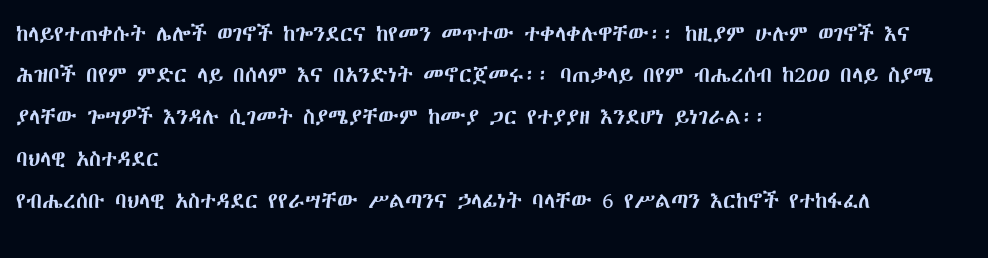ከላይየተጠቀሱት ሌሎች ወገኖች ከጐንደርና ከየመን መጥተው ተቀላቀሉዋቸው፡፡ ከዚያም ሁሉም ወገኖች እና ሕዝቦች በየም ምድር ላይ በሰላም እና በአንድነት መኖርጀመሩ፡፡ ባጠቃላይ በየም ብሔረሰብ ከ2ዐዐ በላይ ስያሜ ያላቸው ጐሣዎች እንዳሉ ሲገመት ስያሜያቸውም ከሙያ ጋር የተያያዘ እንደሆነ ይነገራል፡፡
ባህላዊ አስተዳደር
የብሔረሰቡ ባህላዊ አስተዳደር የየራሣቸው ሥልጣንና ኃላፊነት ባላቸው 6 የሥልጣን እርከኖች የተከፋፈለ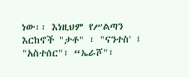ነው፡፡ እነዚህም የሥልጣን እርከኖች "ታቶ" ፣ "ናንተስ' ፤ "አስተሰር"፣ “ኤራሾ"፣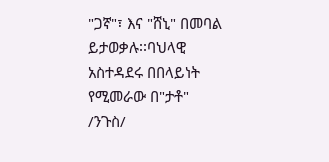"ጋኛ"፣ እና "ሸኒ" በመባል ይታወቃሉ፡፡ባህላዊ አስተዳደሩ በበላይነት የሚመራው በ"ታቶ" /ንጉስ/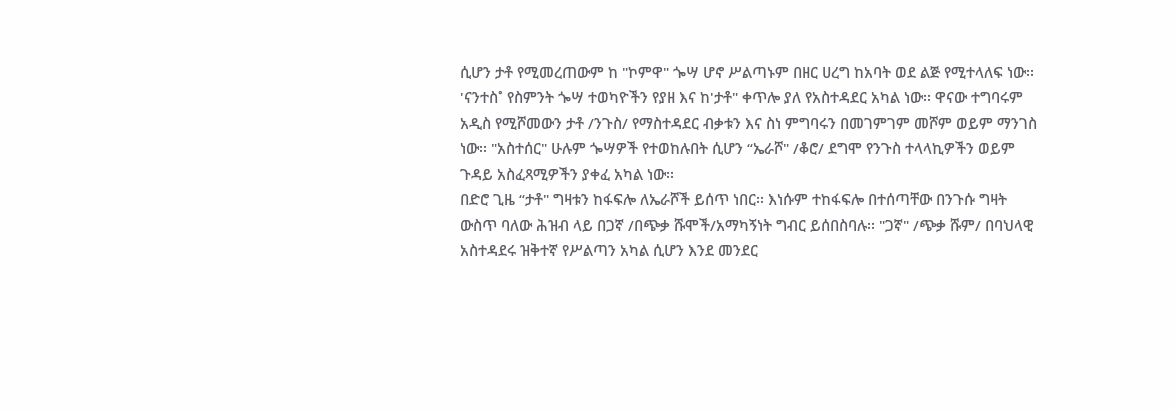ሲሆን ታቶ የሚመረጠውም ከ "ኮምዋ" ጐሣ ሆኖ ሥልጣኑም በዘር ሀረግ ከአባት ወደ ልጅ የሚተላለፍ ነው፡፡ 'ናንተስ˚ የስምንት ጐሣ ተወካዮችን የያዘ እና ከ'ታቶ" ቀጥሎ ያለ የአስተዳደር አካል ነው፡፡ ዋናው ተግባሩም አዲስ የሚሾመውን ታቶ /ንጉስ/ የማስተዳደር ብቃቱን እና ስነ ምግባሩን በመገምገም መሾም ወይም ማንገስ ነው፡፡ "አስተሰር" ሁሉም ጐሣዎች የተወከሉበት ሲሆን “ኤራሾ" /ቆሮ/ ደግሞ የንጉስ ተላላኪዎችን ወይም ጉዳይ አስፈጻሚዎችን ያቀፈ አካል ነው፡፡
በድሮ ጊዜ “ታቶ" ግዛቱን ከፋፍሎ ለኤራሾች ይሰጥ ነበር፡፡ እነሱም ተከፋፍሎ በተሰጣቸው በንጉሱ ግዛት ውስጥ ባለው ሕዝብ ላይ በጋኛ /በጭቃ ሹሞች/አማካኝነት ግብር ይሰበስባሉ፡፡ "ጋኛ" /ጭቃ ሹም/ በባህላዊ አስተዳደሩ ዝቅተኛ የሥልጣን አካል ሲሆን እንደ መንደር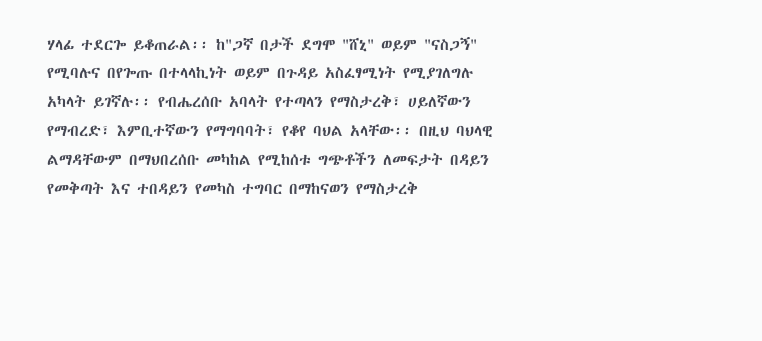ሃላፊ ተደርጐ ይቆጠራል፡፡ ከ"ጋኛ በታች ደግሞ "ሸኒ" ወይም "ናስጋኝ" የሚባሉና በየጐጡ በተላላኪነት ወይም በጉዳይ አስፈፃሚነት የሚያገለግሉ አካላት ይገኛሉ፡፡ የብሔረሰቡ አባላት የተጣላን የማስታረቅ፣ ሀይለኛውን የማብረድ፣ እምቢተኛውን የማግባባት፣ የቆየ ባህል አላቸው፡፡ በዚህ ባህላዊ ልማዳቸውም በማህበረሰቡ መካከል የሚከሰቱ ግጭቶችን ለመፍታት በዳይን የመቅጣት እና ተበዳይን የመካስ ተግባር በማከናወን የማስታረቅ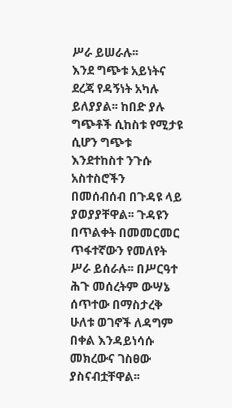ሥራ ይሠራሉ፡፡
እንደ ግጭቱ አይነትና ደረጃ የዳኝነት አካሉ ይለያያል፡፡ ከበድ ያሉ ግጭቶች ሲከስቱ የሚታዩ ሲሆን ግጭቱ እንደተከስተ ንጉሱ አስተስሮችን በመሰብሰብ በጉዳዩ ላይ ያወያያቸዋል፡፡ ጉዳዩን በጥልቀት በመመርመር ጥፋተኛውን የመለየት ሥራ ይሰራሉ፡፡ በሥርዓተ ሕጉ መሰረትም ውሣኔ ሰጥተው በማስታረቅ ሁለቱ ወገኖች ለዳግም በቀል እንዳይነሳሱ መክረውና ገስፀው ያስናብቷቸዋል፡፡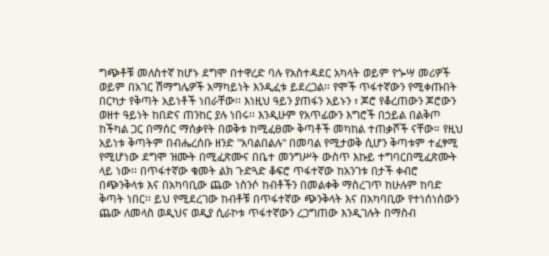ግጭቶቹ መለስተኛ ከሆኑ ደግሞ በተዋረድ ባሉ የአስተዳደር አካላት ወይም የጐሣ መሪዎች ወይም በአገር ሽማግሌዎች አማካይነት እንዲፈቱ ይደረጋል፡፡ የሞች ጥፋተኛውን የሚቀጡበት በርካታ የቅጣት አይነቶች ነበራቸው፡፡ እነዚህ ዓይን ያጠፋን አይኑን ፣ ጆሮ የቆረጠውን ጆሮውን ወዘተ ዓይነት ከበድና ጠንከር ያሉ ነበሩ፡፡ እንዲሁም የአጥፊውን እግሮች በኃይል በልቅጦ ከችካል ጋር በማሰር ማሰቃየት በወቅቱ ከሚፈፀሙ ቅጣቶች መካከል ተጠቃሾች ናቸው። የዚህ አይነቱ ቅጣትም በብሔረሰቡ ዘንድ "አባልበልሉ" በመባል የሚታወቅ ሲሆን ቅጣቱም ተፈፃሚ የሚሆነው ደግሞ ዝሙት በሚፈጽሙና በቤተ መንግሥት ውስጥ እኩይ ተግባርበሚፈጽሙት ላይ ነው፡፡ በጥፋተኛው ቁመት ልክ ጉድጓድ ቆፍሮ ጥፋተኛው ከአንገቱ በታች ቀብሮ በጭንቅላቱ እና በአካባቢው ጨው ነስንሶ ከብቶችን በመልቀቅ ማስረገጥ ከሁሉም ከባድ ቅጣት ነበር፡፡ ይህ የሚደረገው ከብቶቹ በጥፋተኛው ጭንቅላት እና በአካባቢው የተነሰነሰውን ጨው ለመላስ ወዲህና ወዲያ ሲራኮቱ ጥፋተኛውን ረጋግጠው እንዲገሉት በማስብ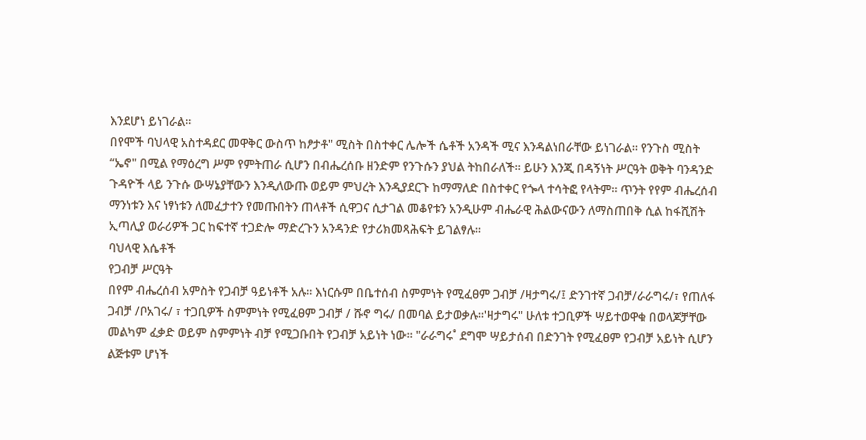እንደሆነ ይነገራል፡፡
በየሞች ባህላዊ አስተዳደር መዋቅር ውስጥ ከፆታቶ" ሚስት በስተቀር ሌሎች ሴቶች አንዳች ሚና እንዳልነበራቸው ይነገራል፡፡ የንጉስ ሚስት “ኤኖ" በሚል የማዕረግ ሥም የምትጠራ ሲሆን በብሔረሰቡ ዘንድም የንጉሱን ያህል ትከበራለች፡፡ ይሁን እንጂ በዳኝነት ሥርዓት ወቅት ባንዳንድ ጉዳዮች ላይ ንጉሱ ውሣኔያቸውን እንዲለውጡ ወይም ምህረት እንዲያደርጉ ከማማለድ በስተቀር የጐላ ተሳትፎ የላትም፡፡ ጥንት የየም ብሔረሰብ ማንነቱን እና ነፃነቱን ለመፈታተን የመጡበትን ጠላቶች ሲዋጋና ሲታገል መቆየቱን አንዲሁም ብሔራዊ ሕልውናውን ለማስጠበቅ ሲል ከፋሺሽት ኢጣሊያ ወራሪዎች ጋር ከፍተኛ ተጋድሎ ማድረጉን አንዳንድ የታሪክመጻሕፍት ይገልፃሉ፡፡
ባህላዊ እሴቶች
የጋብቻ ሥርዓት
በየም ብሔረሰብ አምስት የጋብቻ ዓይነቶች አሉ፡፡ እነርሱም በቤተሰብ ስምምነት የሚፈፀም ጋብቻ /ዛታግሩ/፤ ድንገተኛ ጋብቻ/ራራግሩ/፣ የጠለፋ ጋብቻ /ቦአገሩ/ ፣ ተጋቢዎች ስምምነት የሚፈፀም ጋብቻ / ሹኖ ግሩ/ በመባል ይታወቃሉ፡፡'ዛታግሩ" ሁለቱ ተጋቢዎች ሣይተወዋቁ በወላጆቻቸው መልካም ፈቃድ ወይም ስምምነት ብቻ የሚጋቡበት የጋብቻ አይነት ነው፡፡ "ራራግሩ˚ ደግሞ ሣይታሰብ በድንገት የሚፈፀም የጋብቻ አይነት ሲሆን ልጅቱም ሆነች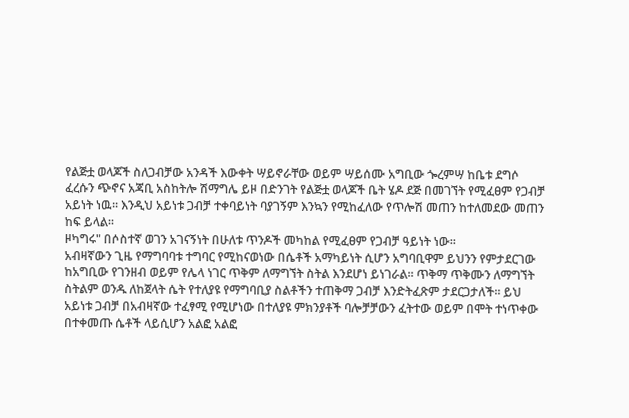የልጅቷ ወላጆች ስለጋብቻው አንዳች እውቀት ሣይኖራቸው ወይም ሣይሰሙ አግቢው ጐረምሣ ከቤቱ ደግሶ ፈረሱን ጭኖና አጃቢ አስከትሎ ሽማግሌ ይዞ በድንገት የልጅቷ ወላጆች ቤት ሄዶ ደጅ በመገኘት የሚፈፀም የጋብቻ አይነት ነዉ፡፡ እንዲህ አይነቱ ጋብቻ ተቀባይነት ባያገኝም እንኳን የሚከፈለው የጥሎሽ መጠን ከተለመደው መጠን ከፍ ይላል፡፡
ዞካግሩ" በሶስተኛ ወገን አገናኝነት በሁለቱ ጥንዶች መካከል የሚፈፀም የጋብቻ ዓይነት ነው፡፡
አብዛኛውን ጊዜ የማግባባቱ ተግባር የሚከናወነው በሴቶች አማካይነት ሲሆን አግባቢዋም ይህንን የምታደርገው ከአግቢው የገንዘብ ወይም የሌላ ነገር ጥቅም ለማግኘት ስትል እንደሆነ ይነገራል፡፡ ጥቅማ ጥቅሙን ለማግኘት ስትልም ወንዱ ለከጀላት ሴት የተለያዩ የማግባቢያ ስልቶችን ተጠቅማ ጋብቻ እንድትፈጽም ታደርጋታለች፡፡ ይህ አይነቱ ጋብቻ በአብዛኛው ተፈፃሚ የሚሆነው በተለያዩ ምክንያቶች ባሎቻቻውን ፈትተው ወይም በሞት ተነጥቀው በተቀመጡ ሴቶች ላይሲሆን አልፎ አልፎ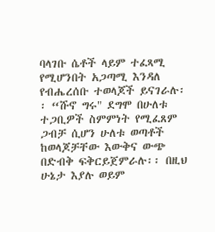ባላገቡ ሴቶች ላይም ተፈጻሚ የሚሆንበት አጋጣሚ እንዳለ የብሔረሰቡ ተወላጆች ይናገራሉ፡፡ “ሹኖ ግሩ" ደግሞ በሁለቱ ተጋቢዎች ስምምነት የሚፈጸም ጋብቻ ሲሆን ሁለቱ ወጣቶች ከወላጆቻቸው እውቅና ውጭ በድብቅ ፍቅርይጀምራሉ፡፡ በዚህ ሁኔታ እያሉ ወይም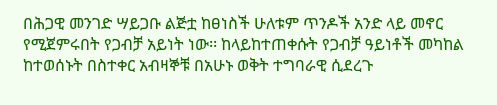በሕጋዊ መንገድ ሣይጋቡ ልጅቷ ከፀነስች ሁለቱም ጥንዶች አንድ ላይ መኖር የሚጀምሩበት የጋብቻ አይነት ነው፡፡ ከላይከተጠቀሱት የጋብቻ ዓይነቶች መካከል ከተወሰኑት በስተቀር አብዛኞቹ በአሁኑ ወቅት ተግባራዊ ሲደረጉ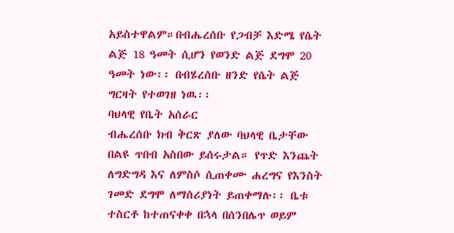አይስተዋልም።በብሔረሰቡ የጋብቻ እድሜ የሴት ልጅ 18 ዓመት ሲሆን የወንድ ልጅ ደግሞ 20 ዓመት ነው፡፡ በብሄረሰቡ ዘንድ የሴት ልጅ ግርዛት የተወገዘ ነዉ፡፡
ባህላዊ የቤት አሰራር
ብሔረሰቡ ክብ ቅርጽ ያለው ባህላዊ ቤታቸው በልዩ ጥበብ አስበው ይሰሩታል። የጥድ እንጨት ለግድግዳ እና ለምስሶ ሲጠቀሙ ሐረግና የእንስት ገመድ ደግሞ ለማሰሪያነት ይጠቀማሉ፡፡ ቤቱ ተስርቶ ከተጠናቀቀ በኋላ በሰንበሌጥ ወይም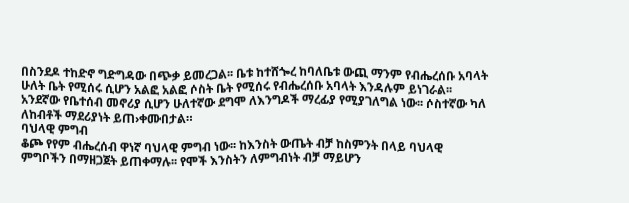በስንደዶ ተከድኖ ግድግዳው በጭቃ ይመረጋል፡፡ ቤቱ ከተሸጐረ ከባለቤቱ ውጪ ማንም የብሔረሰቡ አባላት ሁለት ቤት የሚሰሩ ሲሆን አልፎ አልፎ ሶስት ቤት የሚሰሩ የብሔረሰቡ አባላት እንዳሉም ይነገራል፡፡ አንደኛው የቤተሰብ መኖሪያ ሲሆን ሁለተኛው ደግሞ ለእንግዶች ማረፊያ የሚያገለግል ነው፡፡ ሶስተኛው ካለ ለከብቶች ማደሪያነት ይጠ›ቀሙበታል።
ባህላዊ ምግብ
ቆጮ የየም ብሔረሰብ ዋነኛ ባህላዊ ምግብ ነው፡፡ ከእንስት ውጤት ብቻ ከስምንት በላይ ባህላዊ ምግቦችን በማዘጋጀት ይጠቀማሉ፡፡ የሞች እንስትን ለምግብነት ብቻ ማይሆን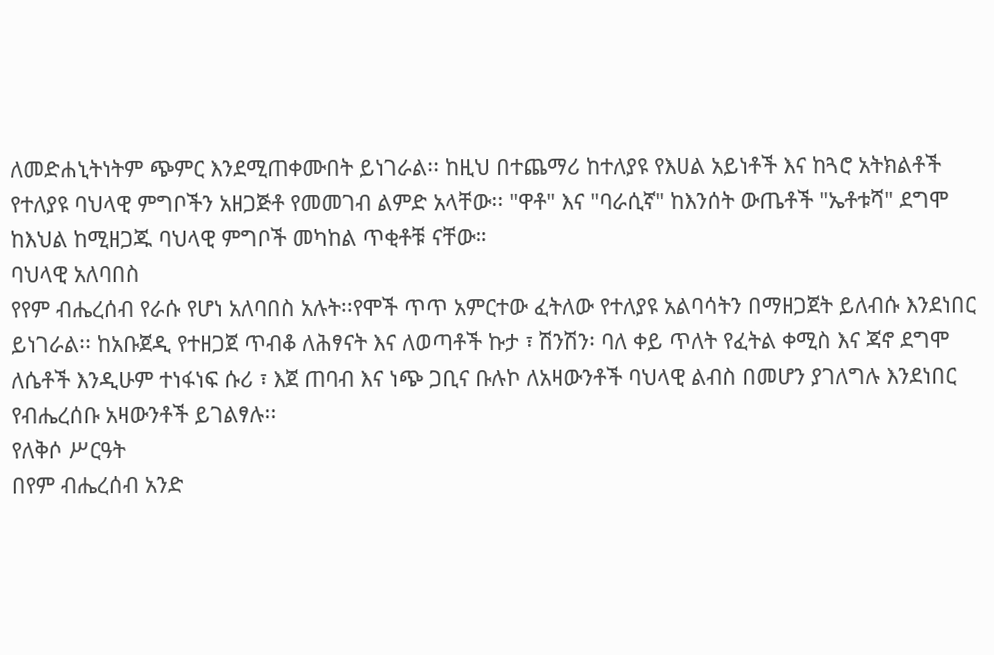ለመድሐኒትነትም ጭምር እንደሚጠቀሙበት ይነገራል፡፡ ከዚህ በተጨማሪ ከተለያዩ የእሀል አይነቶች እና ከጓሮ አትክልቶች የተለያዩ ባህላዊ ምግቦችን አዘጋጅቶ የመመገብ ልምድ አላቸው፡፡ "ዋቶ" እና "ባራሲኛ" ከእንሰት ውጤቶች "ኤቶቱሻ" ደግሞ ከእህል ከሚዘጋጁ ባህላዊ ምግቦች መካከል ጥቂቶቹ ናቸው።
ባህላዊ አለባበስ
የየም ብሔረሰብ የራሱ የሆነ አለባበስ አሉት፡፡የሞች ጥጥ አምርተው ፈትለው የተለያዩ አልባሳትን በማዘጋጀት ይለብሱ እንደነበር ይነገራል፡፡ ከአቡጀዲ የተዘጋጀ ጥብቆ ለሕፃናት እና ለወጣቶች ኩታ ፣ ሽንሽን፡ ባለ ቀይ ጥለት የፈትል ቀሚስ እና ጃኖ ደግሞ ለሴቶች እንዲሁም ተነፋነፍ ሱሪ ፣ እጀ ጠባብ እና ነጭ ጋቢና ቡሉኮ ለአዛውንቶች ባህላዊ ልብስ በመሆን ያገለግሉ እንደነበር የብሔረሰቡ አዛውንቶች ይገልፃሉ፡፡
የለቅሶ ሥርዓት
በየም ብሔረሰብ አንድ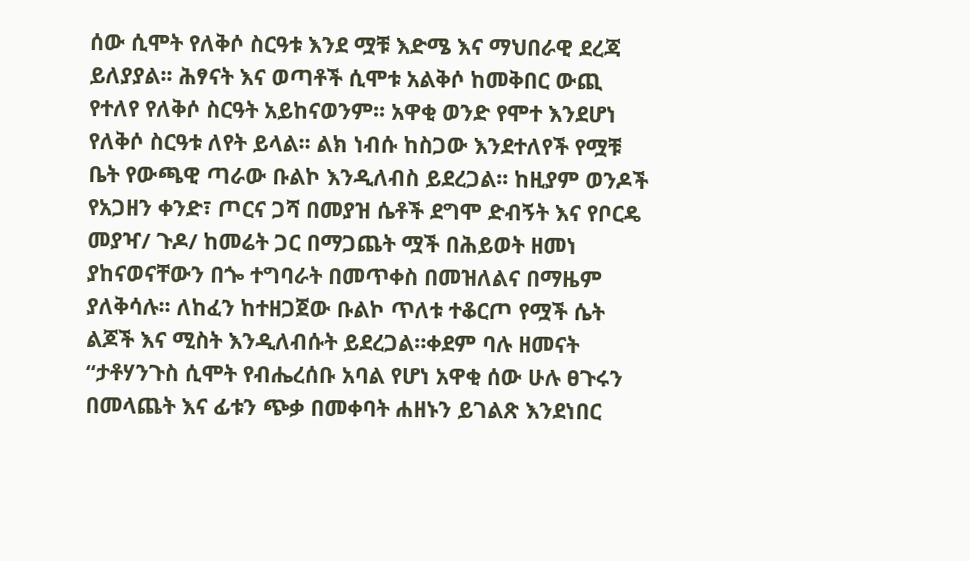ሰው ሲሞት የለቅሶ ስርዓቱ እንደ ሟቹ እድሜ እና ማህበራዊ ደረጃ ይለያያል፡፡ ሕፃናት እና ወጣቶች ሲሞቱ አልቅሶ ከመቅበር ውጪ የተለየ የለቅሶ ስርዓት አይከናወንም፡፡ አዋቂ ወንድ የሞተ እንደሆነ የለቅሶ ስርዓቱ ለየት ይላል፡፡ ልክ ነብሱ ከስጋው እንደተለየች የሟቹ ቤት የውጫዊ ጣራው ቡልኮ እንዲለብስ ይደረጋል፡፡ ከዚያም ወንዶች የአጋዘን ቀንድ፣ ጦርና ጋሻ በመያዝ ሴቶች ደግሞ ድብኝት እና የቦርዴ መያዣ/ ጉዶ/ ከመሬት ጋር በማጋጨት ሟች በሕይወት ዘመነ ያከናወናቸውን በጐ ተግባራት በመጥቀስ በመዝለልና በማዜም ያለቅሳሉ፡፡ ለከፈን ከተዘጋጀው ቡልኮ ጥለቱ ተቆርጦ የሟች ሴት ልጆች እና ሚስት እንዲለብሱት ይደረጋል።ቀደም ባሉ ዘመናት “ታቶሃንጉስ ሲሞት የብሔረሰቡ አባል የሆነ አዋቂ ሰው ሁሉ ፀጉሩን በመላጨት እና ፊቱን ጭቃ በመቀባት ሐዘኑን ይገልጽ እንደነበር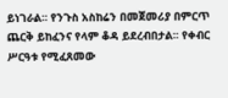ይነገራል፡፡ የንጉስ አስከሬን በመጀመሪያ በምርጥ ጨርቅ ይከፈንና የላም ቆዳ ይደረብበታል፡፡ የቀብር ሥርዓቱ የሚፈጸመው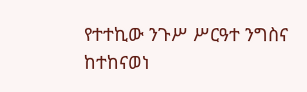የተተኪው ንጉሥ ሥርዓተ ንግስና ከተከናወነ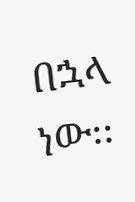በኋላ ነው፡፡